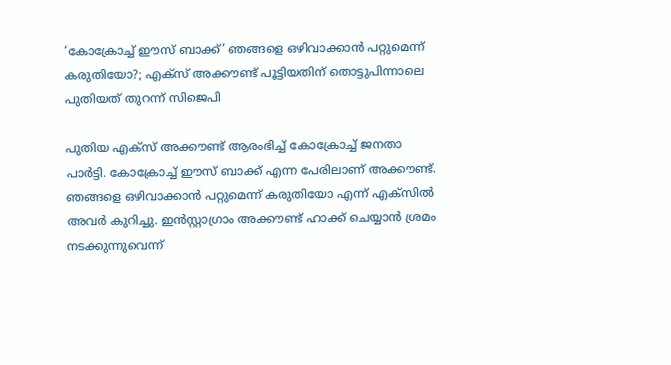‘കോക്രോച്ച് ഈസ്‌ ബാക്ക്’ ഞങ്ങളെ ഒഴിവാക്കാൻ പറ്റുമെന്ന് കരുതിയോ?; എക്സ് അക്കൗണ്ട് പൂട്ടിയതിന് തൊട്ടുപിന്നാലെ പുതിയത് തുറന്ന് സിജെപി

പുതിയ എക്സ് അക്കൗണ്ട് ആരംഭിച്ച് കോക്രോച്ച് ജനതാ പാർട്ടി. കോക്രോച്ച് ഈസ്‌ ബാക്ക് എന്ന പേരിലാണ് അക്കൗണ്ട്. ഞങ്ങളെ ഒഴിവാക്കാൻ പറ്റുമെന്ന് കരുതിയോ എന്ന് എക്‌സിൽ അവർ കുറിച്ചു. ഇൻസ്റ്റാഗ്രാം അക്കൗണ്ട് ഹാക്ക് ചെയ്യാൻ ശ്രമം നടക്കുന്നുവെന്ന്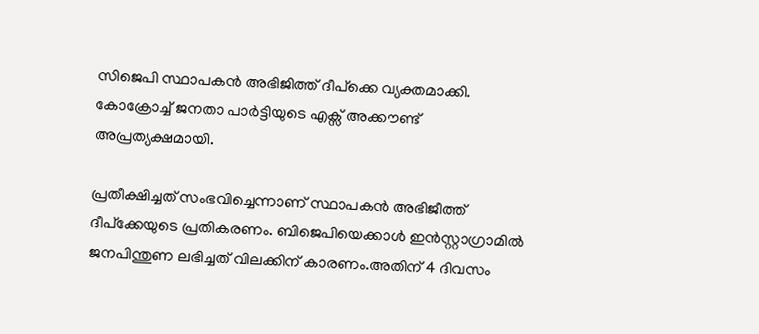സിജെപി സ്ഥാപകൻ അഭിജിത്ത് ദീപ്ക്കെ വ്യക്തമാക്കി. കോക്രോച്ച് ജനതാ പാർട്ടിയുടെ എക്സ് അക്കൗണ്ട് അപ്രത്യക്ഷമായി.

പ്രതീക്ഷിച്ചത് സംഭവിച്ചെന്നാണ് സ്ഥാപകൻ അഭിജീത്ത് ദീപ്ക്കേയുടെ പ്രതികരണം. ബിജെപിയെക്കാൾ ഇൻസ്റ്റാഗ്രാമിൽ ജനപിന്തുണ ലഭിച്ചത് വിലക്കിന് കാരണം.അതിന് 4 ദിവസം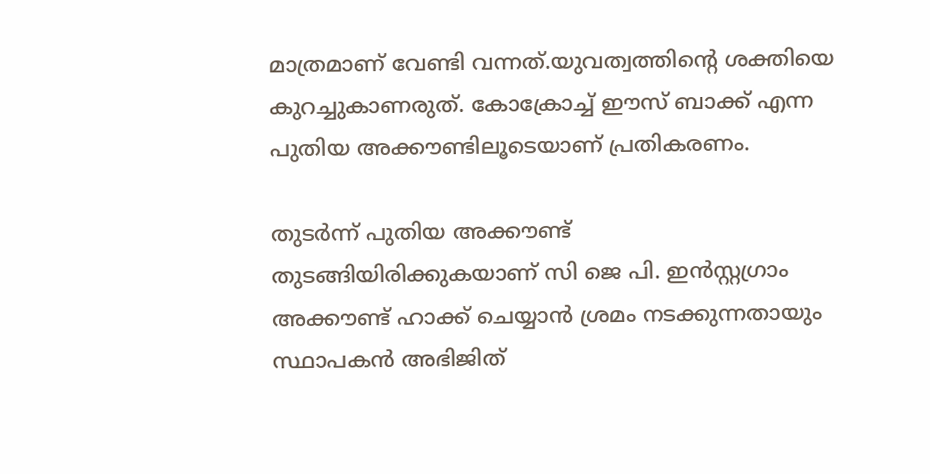മാത്രമാണ് വേണ്ടി വന്നത്.യുവത്വത്തിന്റെ ശക്തിയെ കുറച്ചുകാണരുത്. കോക്രോച്ച് ഈസ്‌ ബാക്ക് എന്ന പുതിയ അക്കൗണ്ടിലൂടെയാണ് പ്രതികരണം.

തുടര്‍ന്ന് പുതിയ അക്കൗണ്ട് തുടങ്ങിയിരിക്കുകയാണ് സി ജെ പി. ഇൻസ്റ്റഗ്രാം അക്കൗണ്ട് ഹാക്ക് ചെയ്യാൻ ശ്രമം നടക്കുന്നതായും സ്ഥാപകൻ അഭിജിത്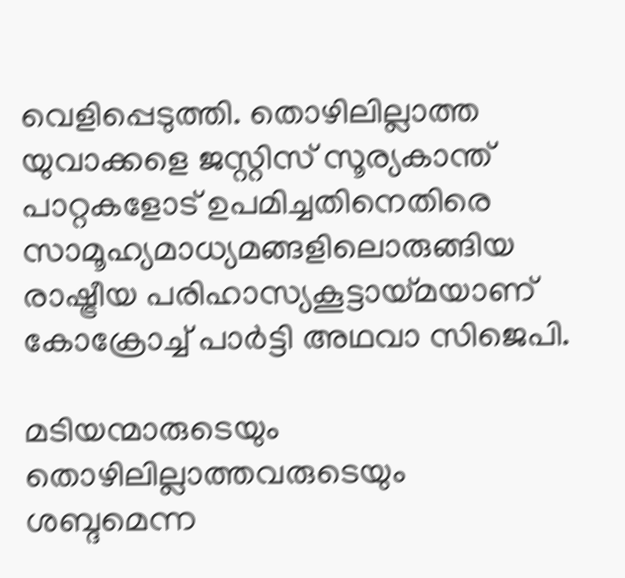വെളിപ്പെടുത്തി. തൊഴിലില്ലാത്ത യുവാക്കളെ ജസ്റ്റിസ് സൂര്യകാന്ത് പാറ്റകളോട് ഉപമിച്ചതിനെതിരെ സാമൂഹ്യമാധ്യമങ്ങളിലൊരുങ്ങിയ രാഷ്ട്രീയ പരിഹാസ്യകൂട്ടായ്മയാണ് കോക്രോച്ച് പാർട്ടി അഥവാ സിജെപി.

മടിയന്മാരുടെയും തൊഴിലില്ലാത്തവരുടെയും ശബ്ദമെന്ന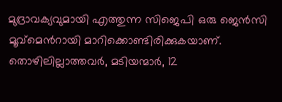മുദ്രാവക്യവുമായി എത്തുന്ന സിജെപി ഒരു ജെന്‍സി മൂവ്മെന്‍റായി മാറിക്കൊണ്ടിരിക്കുകയാണ്. തൊഴിലില്ലാത്തവര്‍, മടിയന്മാര്‍, 12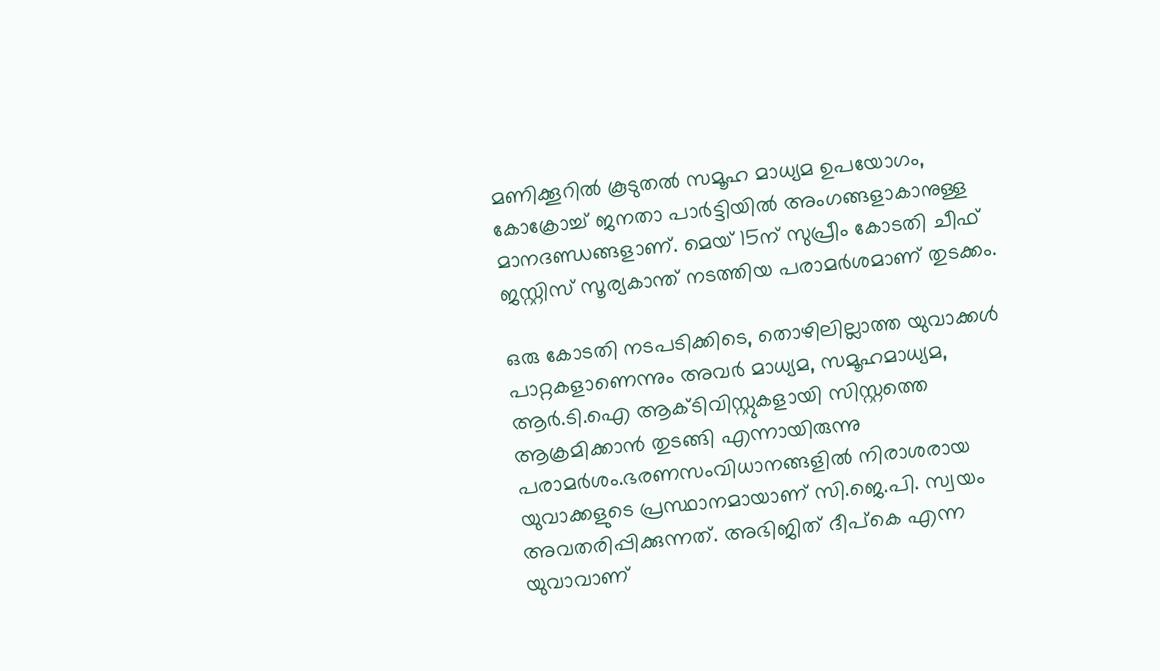മണിക്കൂറില്‍ കൂടുതല്‍ സമൂഹ മാധ്യമ ഉപയോഗം, കോക്രോച്ച് ജനതാ പാർട്ടിയില്‍ അംഗങ്ങളാകാനുള്ള മാന‍ദണ്ഡങ്ങളാണ്. മെയ് 15ന് സുപ്രീം കോടതി ചീഫ് ജസ്റ്റിസ് സൂര്യകാന്ത് നടത്തിയ പരാമര്‍ശമാണ് തുടക്കം.

ഒരു കോടതി നടപടിക്കിടെ, തൊഴിലില്ലാത്ത യുവാക്കള്‍ പാറ്റകളാണെന്നും അവര്‍ മാധ്യമ, സമൂഹമാധ്യമ, ആർ.ടി.ഐ ആക്ടിവിസ്റ്റുകളായി സിസ്റ്റത്തെ ആക്രമിക്കാൻ തുടങ്ങി എന്നായിരുന്നു പരാമർശം.ഭരണസംവിധാനങ്ങളിൽ നിരാശരായ യുവാക്കളുടെ പ്രസ്ഥാനമായാണ് സി.ജെ.പി. സ്വയം അവതരിപ്പിക്കുന്നത്. അഭിജിത് ദീപ്കെ എന്ന യുവാവാണ്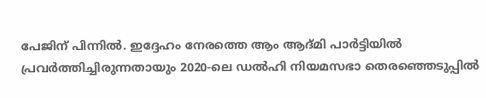പേജിന് പിന്നിൽ. ഇദ്ദേഹം നേരത്തെ ആം ആദ്മി പാർട്ടിയിൽ പ്രവർത്തിച്ചിരുന്നതായും 2020-ലെ ഡൽഹി നിയമസഭാ തെരഞ്ഞെടുപ്പിൽ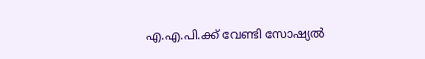എ.എ.പി.ക്ക് വേണ്ടി സോഷ്യൽ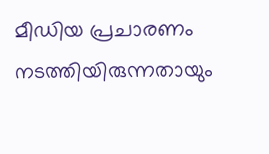മീഡിയ പ്രചാരണം നടത്തിയിരുന്നതായും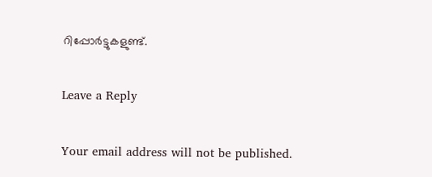റിപ്പോർട്ടുകളുണ്ട്.

Leave a Reply

Your email address will not be published.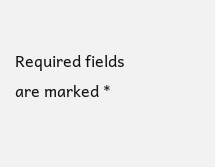Required fields are marked *